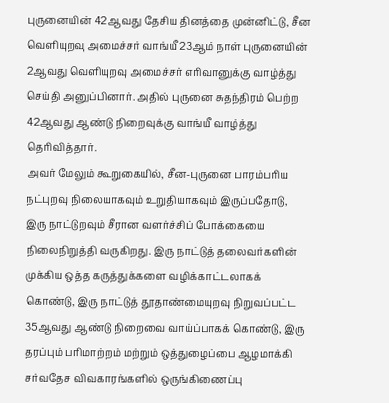புருனையின் 42ஆவது தேசிய தினத்தை முன்னிட்டு, சீன வெளியுறவு அமைச்சர் வாங்யீ 23ஆம் நாள் புருனையின் 2ஆவது வெளியுறவு அமைச்சர் எரிவானுக்கு வாழ்த்து செய்தி அனுப்பினார். அதில் புருனை சுதந்திரம் பெற்ற 42ஆவது ஆண்டு நிறைவுக்கு வாங்யீ வாழ்த்து தெரிவித்தார்.
அவர் மேலும் கூறுகையில், சீன-புருனை பாரம்பரிய நட்புறவு நிலையாகவும் உறுதியாகவும் இருப்பதோடு, இரு நாட்டுறவும் சீரான வளர்ச்சிப் போக்கையை நிலைநிறுத்தி வருகிறது. இரு நாட்டுத் தலைவர்களின் முக்கிய ஒத்த கருத்துக்களை வழிக்காட்டலாகக் கொண்டு, இரு நாட்டுத் தூதாண்மையுறவு நிறுவப்பட்ட 35ஆவது ஆண்டு நிறைவை வாய்ப்பாகக் கொண்டு, இரு தரப்பும் பரிமாற்றம் மற்றும் ஒத்துழைப்பை ஆழமாக்கி சர்வதேச விவகாரங்களில் ஒருங்கிணைப்பு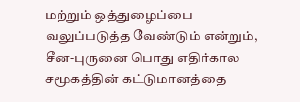மற்றும் ஒத்துழைப்பை வலுப்படுத்த வேண்டும் என்றும், சீன-புருனை பொது எதிர்கால சமூகத்தின் கட்டுமானத்தை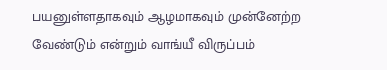பயனுள்ளதாகவும் ஆழமாகவும் முன்னேற்ற வேண்டும் என்றும் வாங்யீ விருப்பம்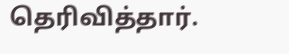தெரிவித்தார்.